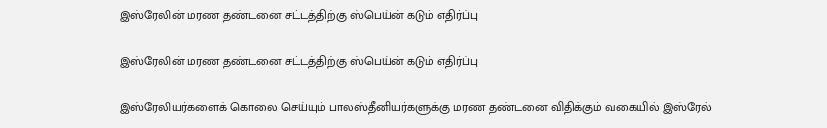இஸ்ரேலின் மரண தண்டனை சட்டத்திற்கு ஸ்பெய்ன் கடும் எதிர்ப்பு

இஸ்ரேலின் மரண தண்டனை சட்டத்திற்கு ஸ்பெய்ன் கடும் எதிர்ப்பு

இஸ்ரேலியர்களைக் கொலை செய்யும் பாலஸ்தீனியர்களுக்கு மரண தண்டனை விதிக்கும் வகையில் இஸ்ரேல்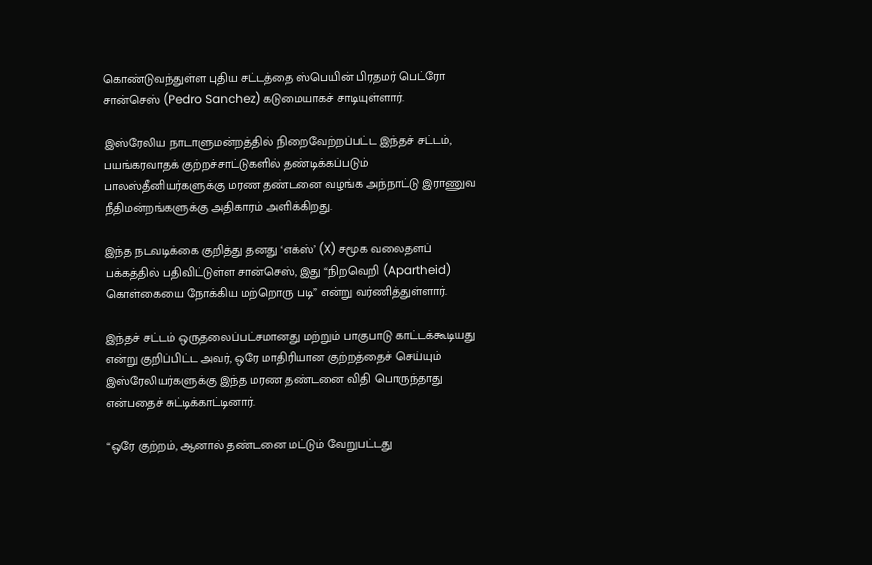கொண்டுவந்துள்ள புதிய சட்டத்தை ஸ்பெயின் பிரதமர் பெட்ரோ சான்செஸ் (Pedro Sanchez) கடுமையாகச் சாடியுள்ளார்.

இஸ்ரேலிய நாடாளுமன்றத்தில் நிறைவேற்றப்பட்ட இந்தச் சட்டம், பயங்கரவாதக் குற்றச்சாட்டுகளில் தண்டிக்கப்படும் பாலஸ்தீனியர்களுக்கு மரண தண்டனை வழங்க அந்நாட்டு இராணுவ நீதிமன்றங்களுக்கு அதிகாரம் அளிக்கிறது.

இந்த நடவடிக்கை குறித்து தனது ‘எக்ஸ்’ (X) சமூக வலைதளப் பக்கத்தில் பதிவிட்டுள்ள சான்செஸ், இது “நிறவெறி (Apartheid) கொள்கையை நோக்கிய மற்றொரு படி” என்று வர்ணித்துள்ளார்.

இந்தச் சட்டம் ஒருதலைப்பட்சமானது மற்றும் பாகுபாடு காட்டக்கூடியது என்று குறிப்பிட்ட அவர், ஒரே மாதிரியான குற்றத்தைச் செய்யும் இஸ்ரேலியர்களுக்கு இந்த மரண தண்டனை விதி பொருந்தாது என்பதைச் சுட்டிக்காட்டினார்.

“ஒரே குற்றம், ஆனால் தண்டனை மட்டும் வேறுபட்டது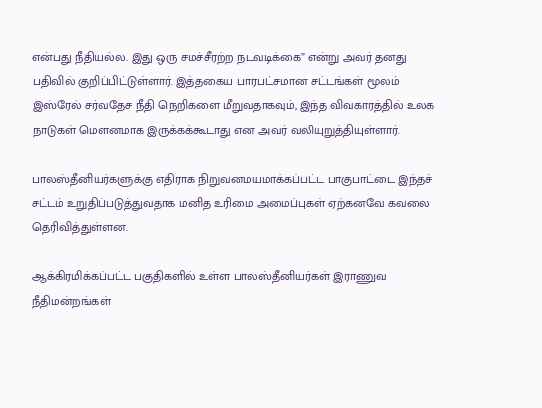என்பது நீதியல்ல. இது ஒரு சமச்சீரற்ற நடவடிக்கை” என்று அவர் தனது பதிவில் குறிப்பிட்டுள்ளார். இத்தகைய பாரபட்சமான சட்டங்கள் மூலம் இஸ்ரேல் சர்வதேச நீதி நெறிகளை மீறுவதாகவும், இந்த விவகாரத்தில் உலக நாடுகள் மௌனமாக இருக்கக்கூடாது என அவர் வலியுறுத்தியுள்ளார்.

பாலஸ்தீனியர்களுக்கு எதிராக நிறுவனமயமாக்கப்பட்ட பாகுபாட்டை இந்தச் சட்டம் உறுதிப்படுத்துவதாக மனித உரிமை அமைப்புகள் ஏற்கனவே கவலை தெரிவித்துள்ளன.

ஆக்கிரமிக்கப்பட்ட பகுதிகளில் உள்ள பாலஸ்தீனியர்கள் இராணுவ நீதிமன்றங்கள்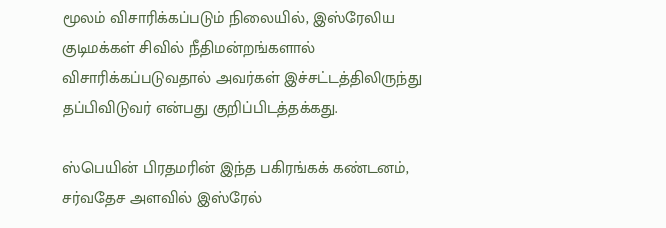மூலம் விசாரிக்கப்படும் நிலையில், இஸ்ரேலிய குடிமக்கள் சிவில் நீதிமன்றங்களால் விசாரிக்கப்படுவதால் அவர்கள் இச்சட்டத்திலிருந்து தப்பிவிடுவர் என்பது குறிப்பிடத்தக்கது.

ஸ்பெயின் பிரதமரின் இந்த பகிரங்கக் கண்டனம், சர்வதேச அளவில் இஸ்ரேல்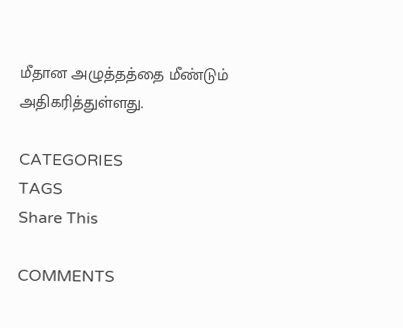மீதான அழுத்தத்தை மீண்டும் அதிகரித்துள்ளது.

CATEGORIES
TAGS
Share This

COMMENTS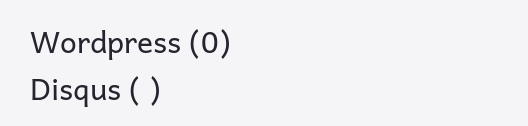Wordpress (0)
Disqus ( )